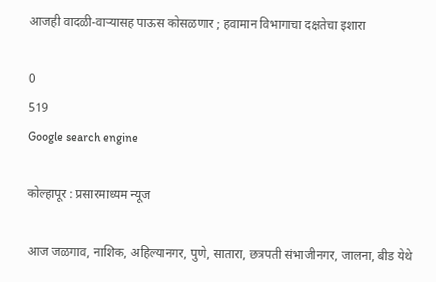आजही वादळी-वाऱ्यासह पाऊस कोसळणार ; हवामान विभागाचा दक्षतेचा इशारा

0
519
Google search engine

कोल्हापूर : प्रसारमाध्यम न्यूज

आज जळगाव, नाशिक, अहिल्यानगर, पुणे, सातारा, छत्रपती संभाजीनगर, जालना, बीड येथे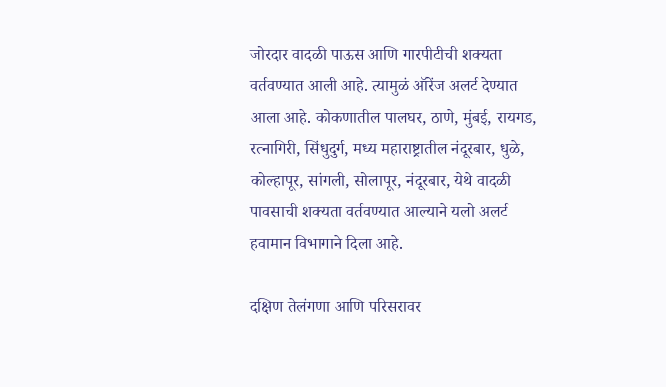जोरदार वादळी पाऊस आणि गारपीटीची शक्यता वर्तवण्यात आली आहे. त्यामुळं ऑरेंज अलर्ट देण्यात आला आहे. कोकणातील पालघर, ठाणे, मुंबई, रायगड, रत्नागिरी, सिंधुदुर्ग, मध्य महाराष्ट्रातील नंदूरबार, धुळे, कोल्हापूर, सांगली, सोलापूर, नंदूरबार, येथे वादळी पावसाची शक्यता वर्तवण्यात आल्याने यलो अलर्ट हवामान विभागाने दिला आहे.

दक्षिण तेलंगणा आणि परिसरावर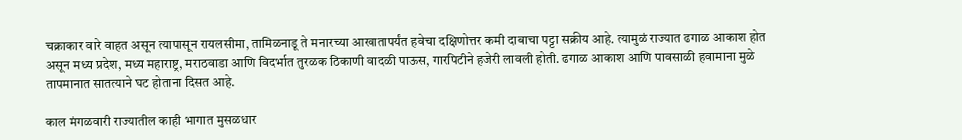चक्राकार वारे वाहत असून त्यापासून रायलसीमा, तामिळनाडू ते मनारच्या आखातापर्यंत हवेचा दक्षिणोत्तर कमी दाबाचा पट्टा सक्रीय आहे. त्यामुळं राज्यात ढगाळ आकाश होत असून मध्य प्रदेश, मध्य महाराष्ट्र, मराठवाडा आणि विदर्भात तुरळक ठिकाणी वादळी पाऊस, गारपिटीने हजेरी लावली होती. ढगाळ आकाश आणि पावसाळी हवामाना मुळे तापमानात सातत्याने घट होताना दिसत आहे.

काल मंगळवारी राज्यातील काही भागात मुसळधार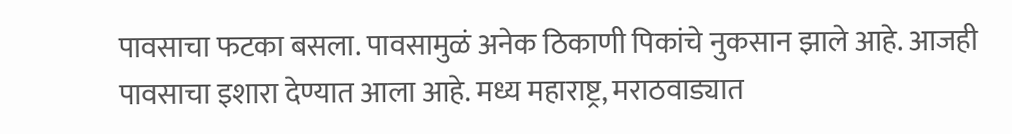पावसाचा फटका बसला. पावसामुळं अनेक ठिकाणी पिकांचे नुकसान झाले आहे. आजही पावसाचा इशारा देण्यात आला आहे. मध्य महाराष्ट्र, मराठवाड्यात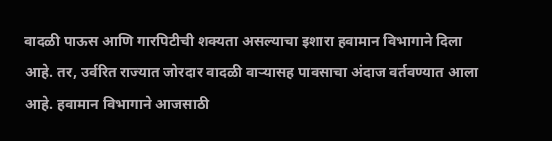वादळी पाऊस आणि गारपिटीची शक्यता असल्याचा इशारा हवामान विभागाने दिला आहे. तर, उर्वरित राज्यात जोरदार वादळी वाऱ्यासह पावसाचा अंदाज वर्तवण्यात आला आहे. हवामान विभागाने आजसाठी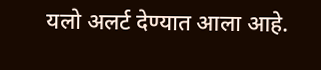यलो अलर्ट देण्यात आला आहे.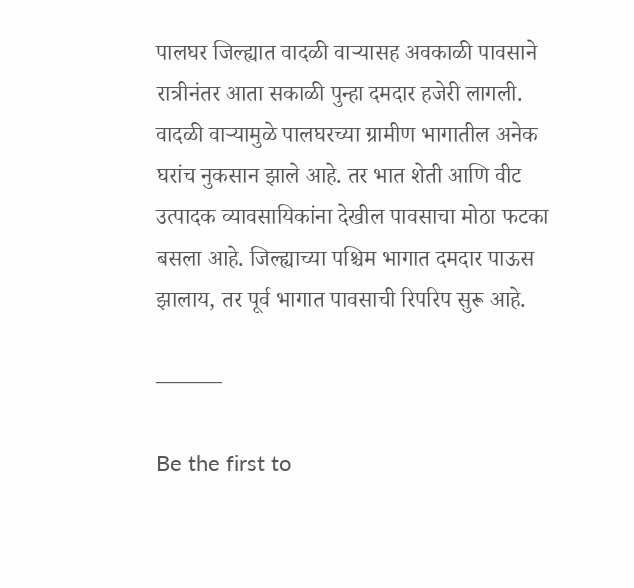पालघर जिल्ह्यात वादळी वाऱ्यासह अवकाळी पावसाने रात्रीनंतर आता सकाळी पुन्हा दमदार हजेरी लागली. वादळी वाऱ्यामुळे पालघरच्या ग्रामीण भागातील अनेक घरांच नुकसान झाले आहे. तर भात शेती आणि वीट उत्पादक व्यावसायिकांना देखील पावसाचा मोठा फटका बसला आहे. जिल्ह्याच्या पश्चिम भागात दमदार पाऊस झालाय, तर पूर्व भागात पावसाची रिपरिप सुरू आहे.

———

Be the first to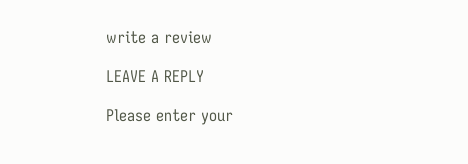write a review

LEAVE A REPLY

Please enter your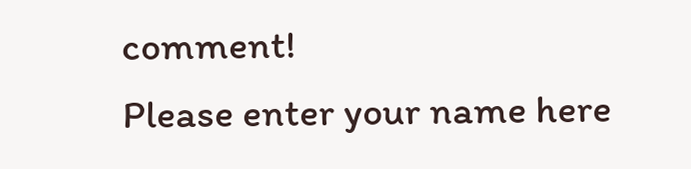comment!
Please enter your name here